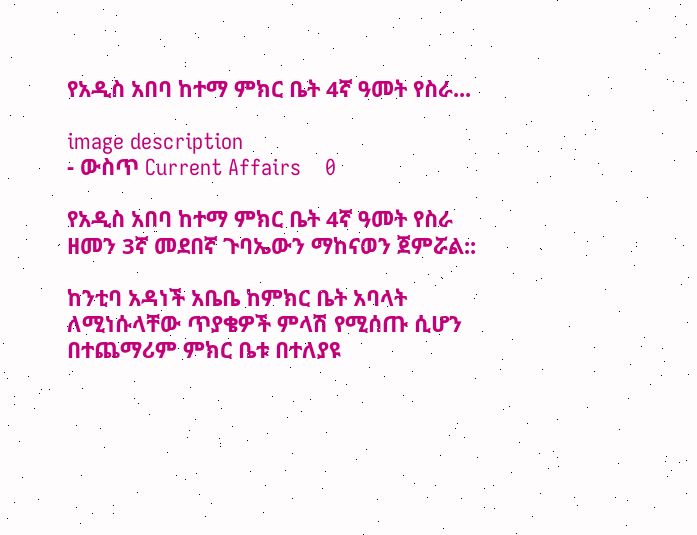የአዲስ አበባ ከተማ ምክር ቤት 4ኛ ዓመት የስራ...

image description
- ውስጥ Current Affairs    0

የአዲስ አበባ ከተማ ምክር ቤት 4ኛ ዓመት የስራ ዘመን 3ኛ መደበኛ ጉባኤውን ማከናወን ጀምሯል::

ከንቲባ አዳነች አቤቤ ከምክር ቤት አባላት ለሚነሱላቸው ጥያቄዎች ምላሽ የሚሰጡ ሲሆን በተጨማሪም ምክር ቤቱ በተለያዩ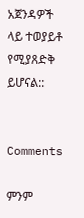አጀንዳዎች ላይ ተወያይቶ የሚያጸድቅ ይሆናል::


Comments

ምንም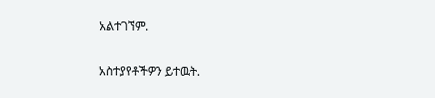አልተገኘም.

አስተያየቶችዎን ይተዉት.